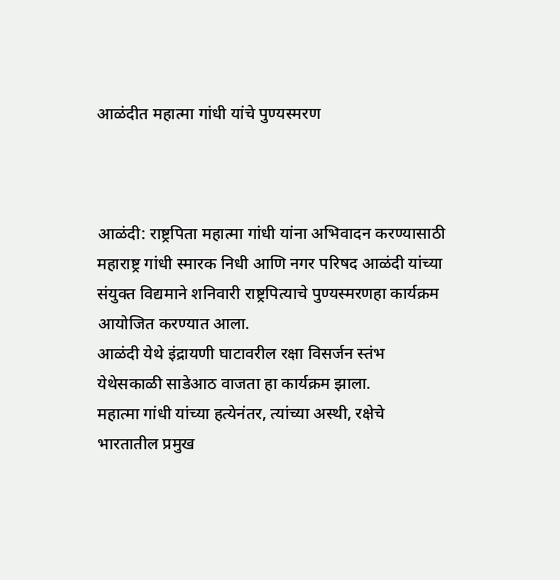आळंदीत महात्मा गांधी यांचे पुण्यस्मरण



आळंदी: राष्ट्रपिता महात्मा गांधी यांना अभिवादन करण्यासाठी  महाराष्ट्र गांधी स्मारक निधी आणि नगर परिषद आळंदी यांच्या संयुक्त विद्यमाने शनिवारी राष्ट्रपित्याचे पुण्यस्मरणहा कार्यक्रम आयोजित करण्यात आला.
आळंदी येथे इंद्रायणी घाटावरील रक्षा विसर्जन स्तंभ येथेसकाळी साडेआठ वाजता हा कार्यक्रम झाला.
महात्मा गांधी यांच्या हत्येनंतर, त्यांच्या अस्थी, रक्षेचे भारतातील प्रमुख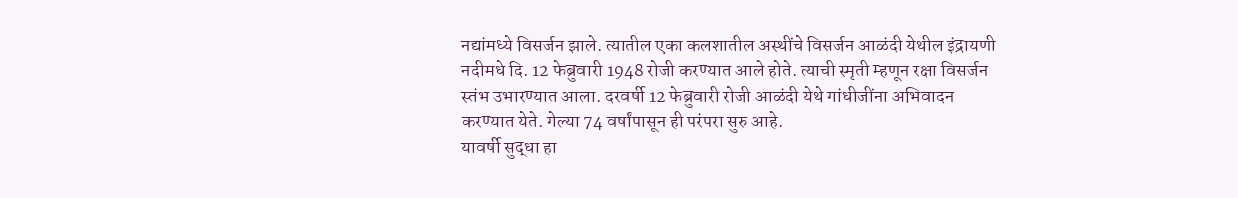नद्यांमध्ये विसर्जन झाले. त्यातील एका कलशातील अस्थींचे विसर्जन आळंदी येथील इंद्रायणी नदीमधे दि. 12 फेब्रुवारी 1948 रोजी करण्यात आले होते. त्याची स्मृती म्हणून रक्षा विसर्जन स्तंभ उभारण्यात आला. दरवर्षी 12 फेब्रुवारी रोजी आळंदी येथे गांधीजींना अभिवादन करण्यात येते. गेल्या 74 वर्षांपासून ही परंपरा सुरु आहे.
यावर्षी सुद्धा हा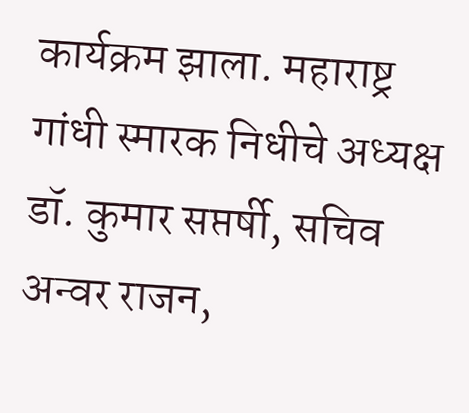कार्यक्रम झाला. महाराष्ट्र गांधी स्मारक निधीचे अध्यक्ष डॉ. कुमार सप्तर्षी, सचिव अन्वर राजन,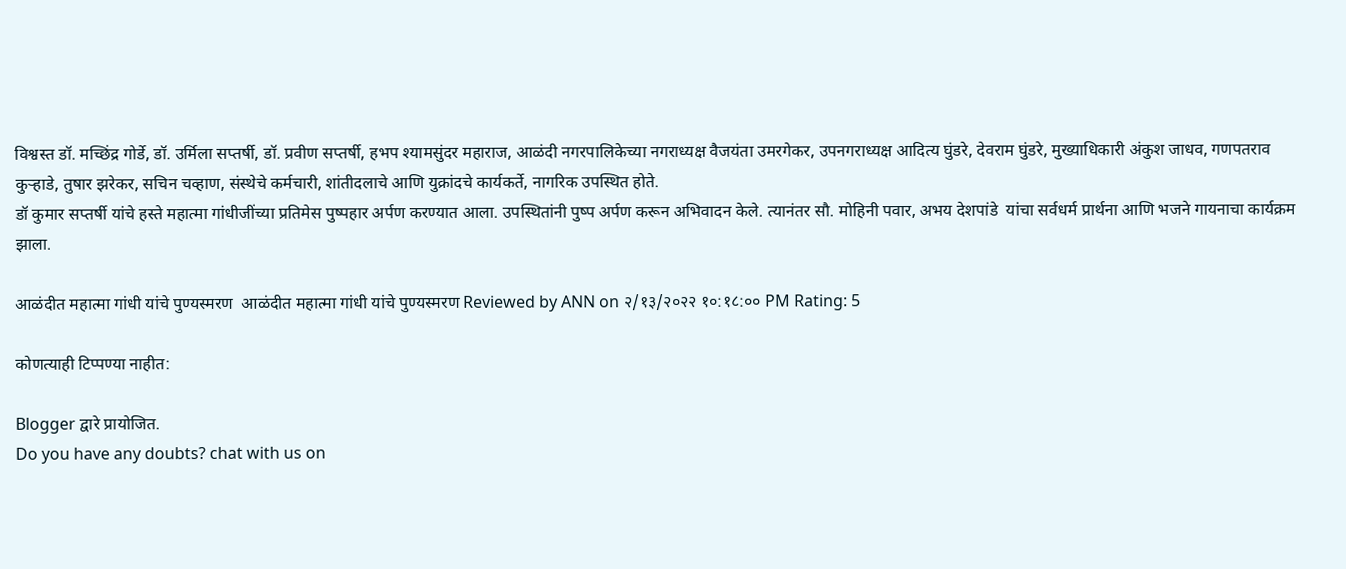विश्वस्त डॉ. मच्छिंद्र गोर्डे, डॉ. उर्मिला सप्तर्षी, डॉ. प्रवीण सप्तर्षी, हभप श्यामसुंदर महाराज, आळंदी नगरपालिकेच्या नगराध्यक्ष वैजयंता उमरगेकर, उपनगराध्यक्ष आदित्य घुंडरे, देवराम घुंडरे, मुख्याधिकारी अंकुश जाधव, गणपतराव कुर्‍हाडे, तुषार झरेकर, सचिन चव्हाण, संस्थेचे कर्मचारी, शांतीदलाचे आणि युक्रांदचे कार्यकर्ते, नागरिक उपस्थित होते.
डॉ कुमार सप्तर्षी यांचे हस्ते महात्मा गांधीजींच्या प्रतिमेस पुष्पहार अर्पण करण्यात आला. उपस्थितांनी पुष्प अर्पण करून अभिवादन केले. त्यानंतर सौ. मोहिनी पवार, अभय देशपांडे  यांचा सर्वधर्म प्रार्थना आणि भजने गायनाचा कार्यक्रम झाला.

आळंदीत महात्मा गांधी यांचे पुण्यस्मरण  आळंदीत महात्मा गांधी यांचे पुण्यस्मरण Reviewed by ANN on २/१३/२०२२ १०:१८:०० PM Rating: 5

कोणत्याही टिप्पण्‍या नाहीत:

Blogger द्वारे प्रायोजित.
Do you have any doubts? chat with us on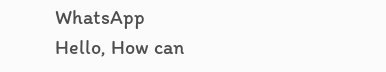WhatsApp
Hello, How can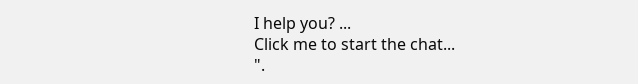I help you? ...
Click me to start the chat...
".